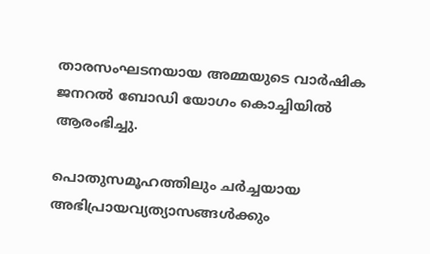താരസംഘടനയായ അമ്മയുടെ വാർഷിക ജനറൽ ബോഡി യോഗം കൊച്ചിയിൽ ആരംഭിച്ചു.

പൊതുസമൂഹത്തിലും ചര്‍ച്ചയായ അഭിപ്രായവ്യത്യാസങ്ങള്‍ക്കും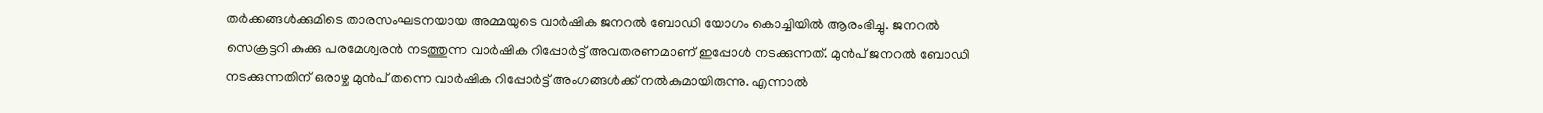തര്‍ക്കങ്ങള്‍ക്കുമിടെ താരസംഘടനയായ അമ്മയുടെ വാര്‍ഷിക ജനറല്‍ ബോഡി യോഗം കൊച്ചിയില്‍ ആരംഭിച്ചു. ജനറല്‍ സെക്രട്ടറി കുക്കു പരമേശ്വരന്‍ നടത്തുന്ന വാര്‍ഷിക റിപ്പോര്‍ട്ട് അവതരണമാണ് ഇപ്പോള്‍ നടക്കുന്നത്. മുന്‍പ് ജനറല്‍ ബോഡി നടക്കുന്നതിന് ഒരാഴ്ച മുന്‍പ് തന്നെ വാര്‍ഷിക റിപ്പോര്‍ട്ട് അംഗങ്ങള്‍ക്ക് നല്‍കുമായിരുന്നു. എന്നാല്‍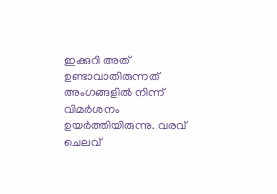ഇക്കുറി അത് ഉണ്ടാവാതിരുന്നത് അംഗങ്ങളില്‍ നിന്ന് വിമര്‍ശനം ഉയര്‍ത്തിയിരുന്നു. വരവ് ചെലവ്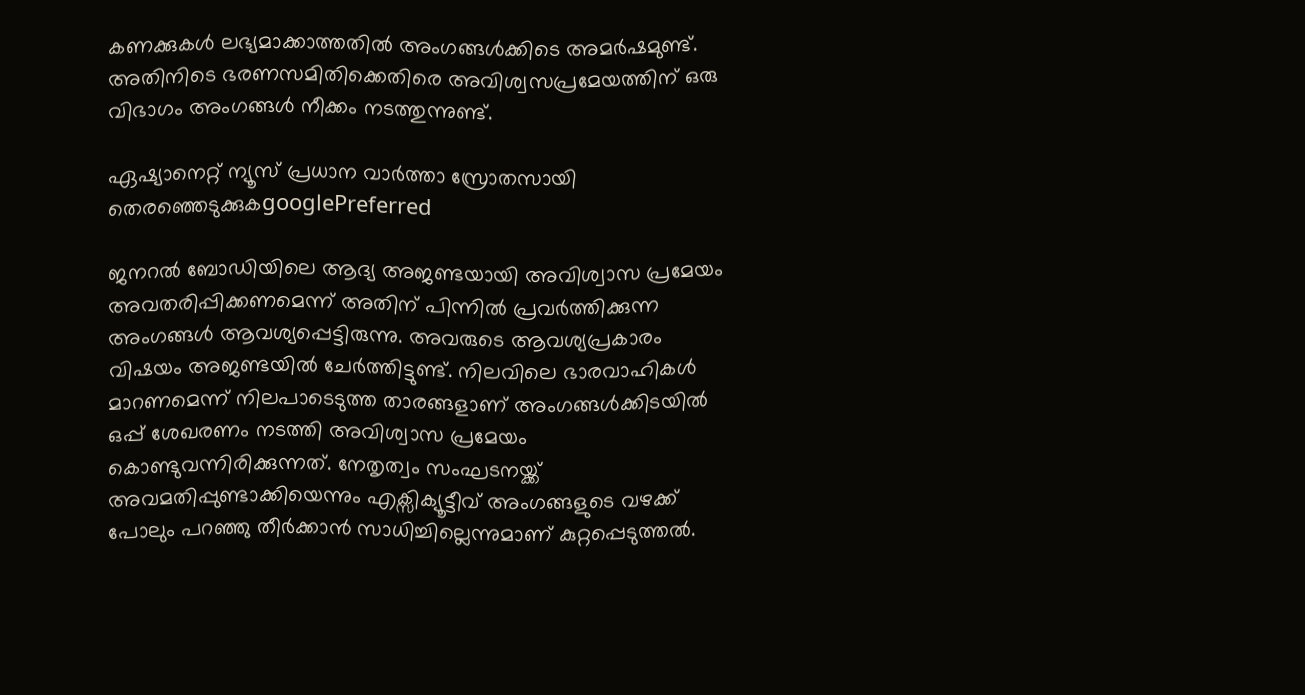കണക്കുകള്‍ ലഭ്യമാക്കാത്തതില്‍ അംഗങ്ങള്‍ക്കിടെ അമര്‍ഷമുണ്ട്. അതിനിടെ ഭരണസമിതിക്കെതിരെ അവിശ്വസപ്രമേയത്തിന് ഒരു വിഭാഗം അംഗങ്ങള്‍ നീക്കം നടത്തുന്നുണ്ട്.

ഏഷ്യാനെറ്റ് ന്യൂസ് പ്രധാന വാർത്താ സ്രോതസായി തെരഞ്ഞെടുക്കുകgooglePreferred

ജനറല്‍ ബോഡിയിലെ ആദ്യ അജണ്ടയായി അവിശ്വാസ പ്രമേയം അവതരിപ്പിക്കണമെന്ന് അതിന് പിന്നില്‍ പ്രവര്‍ത്തിക്കുന്ന അംഗങ്ങള്‍ ആവശ്യപ്പെട്ടിരുന്നു. അവരുടെ ആവശ്യപ്രകാരം വിഷയം അജണ്ടയില്‍ ചേര്‍ത്തിട്ടുണ്ട്. നിലവിലെ ഭാരവാഹികള്‍ മാറണമെന്ന് നിലപാടെടുത്ത താരങ്ങളാണ് അംഗങ്ങള്‍ക്കിടയില്‍ ഒപ്പ് ശേഖരണം നടത്തി അവിശ്വാസ പ്രമേയം കൊണ്ടുവന്നിരിക്കുന്നത്. നേതൃത്വം സംഘടനയ്ക്ക് അവമതിപ്പുണ്ടാക്കിയെന്നും എക്സിക്യൂട്ടീവ് അംഗങ്ങളുടെ വഴക്ക് പോലും പറഞ്ഞു തീര്‍ക്കാന്‍ സാധിച്ചില്ലെന്നുമാണ് കുറ്റപ്പെടുത്തല്‍.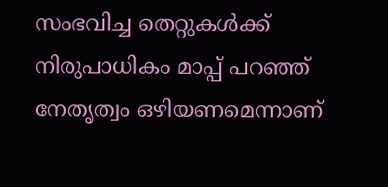സംഭവിച്ച തെറ്റുകള്‍ക്ക് നിരുപാധികം മാപ്പ് പറഞ്ഞ് നേതൃത്വം ഒഴിയണമെന്നാണ്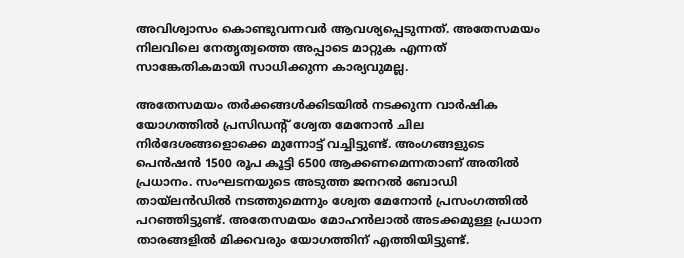അവിശ്വാസം കൊണ്ടുവന്നവര്‍ ആവശ്യപ്പെടുന്നത്. അതേസമയം നിലവിലെ നേതൃത്വത്തെ അപ്പാടെ മാറ്റുക എന്നത് സാങ്കേതികമായി സാധിക്കുന്ന കാര്യവുമല്ല.

അതേസമയം തര്‍ക്കങ്ങള്‍ക്കിടയില്‍ നടക്കുന്ന വാര്‍ഷിക യോഗത്തില്‍ പ്രസിഡന്‍റ് ശ്വേത മേനോന്‍ ചില നിര്‍ദേശങ്ങളൊക്കെ മുന്നോട്ട് വച്ചിട്ടുണ്ട്. അംഗങ്ങളുടെ പെന്‍ഷന്‍ 1500 രൂപ കൂട്ടി 6500 ആക്കണമെന്നതാണ് അതില്‍ പ്രധാനം. സംഘടനയുടെ അടുത്ത ജനറല്‍ ബോഡി തായ്ലൻഡിൽ നടത്തുമെന്നും ശ്വേത മേനോൻ പ്രസംഗത്തിൽ പറഞ്ഞിട്ടുണ്ട്. അതേസമയം മോഹന്‍ലാല്‍ അടക്കമുള്ള പ്രധാന താരങ്ങളില്‍ മിക്കവരും യോഗത്തിന് എത്തിയിട്ടുണ്ട്.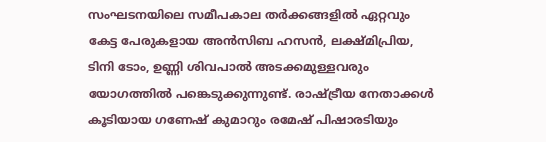സംഘടനയിലെ സമീപകാല തര്‍ക്കങ്ങളില്‍ ഏറ്റവും കേട്ട പേരുകളായ അന്‍സിബ ഹസന്‍, ലക്ഷ്മിപ്രിയ, ടിനി ടോം, ഉണ്ണി ശിവപാല്‍ അടക്കമുള്ളവരും യോഗത്തില്‍ പങ്കെടുക്കുന്നുണ്ട്. രാഷ്ട്രീയ നേതാക്കള്‍ കൂടിയായ ഗണേഷ് കുമാറും രമേഷ് പിഷാരടിയും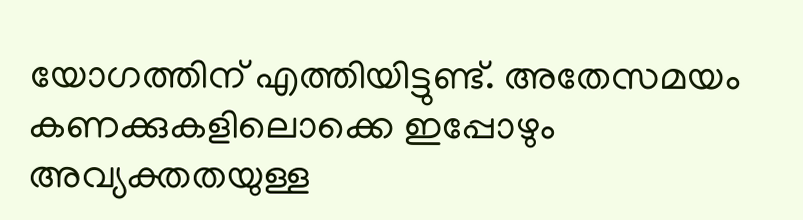യോഗത്തിന് എത്തിയിട്ടുണ്ട്. അതേസമയം കണക്കുകളിലൊക്കെ ഇപ്പോഴും അവ്യക്തതയുള്ള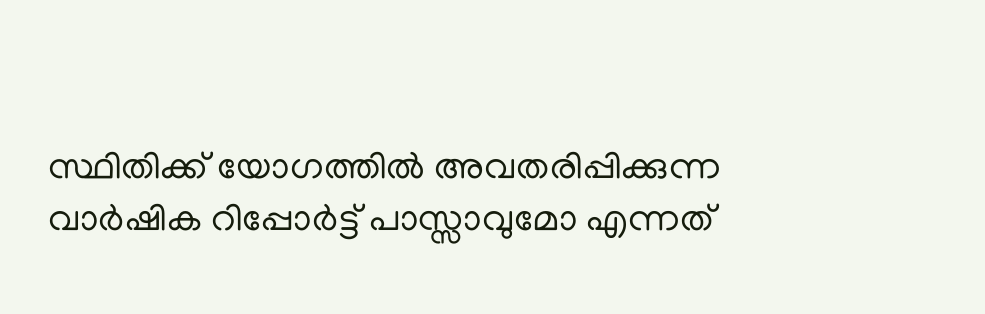സ്ഥിതിക്ക് യോഗത്തില്‍ അവതരിപ്പിക്കുന്ന വാര്‍ഷിക റിപ്പോര്‍ട്ട് പാസ്സാവുമോ എന്നത്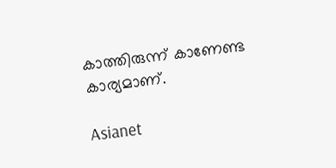കാത്തിരുന്ന് കാണേണ്ട കാര്യമാണ്.

Asianet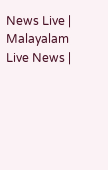News Live | Malayalam Live News |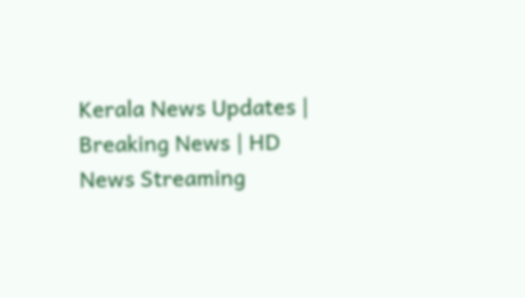Kerala News Updates | Breaking News | HD News Streaming